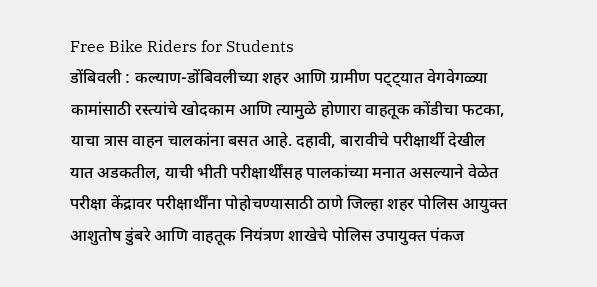Free Bike Riders for Students
डोंबिवली : कल्याण-डोंबिवलीच्या शहर आणि ग्रामीण पट्ट्यात वेगवेगळ्या कामांसाठी रस्त्यांचे खोदकाम आणि त्यामुळे होणारा वाहतूक कोंडीचा फटका, याचा त्रास वाहन चालकांना बसत आहे. दहावी, बारावीचे परीक्षार्थी देखील यात अडकतील, याची भीती परीक्षार्थींसह पालकांच्या मनात असल्याने वेळेत परीक्षा केंद्रावर परीक्षार्थींना पोहोचण्यासाठी ठाणे जिल्हा शहर पोलिस आयुक्त आशुतोष डुंबरे आणि वाहतूक नियंत्रण शाखेचे पोलिस उपायुक्त पंकज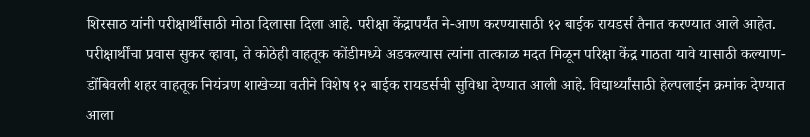शिरसाठ यांनी परीक्षार्थींसाठी मोठा दिलासा दिला आहे. परीक्षा केंद्रापर्यंत ने-आण करण्यासाठी १२ बाईक रायडर्स तैनात करण्यात आले आहेत.
परीक्षार्थींचा प्रवास सुकर व्हावा, ते कोठेही वाहतूक कोंडीमध्ये अडकल्यास त्यांना तात्काळ मदत मिळून परिक्षा केंद्र गाठता यावे यासाठी कल्याण-डोंबिवली शहर वाहतूक नियंत्रण शाखेच्या वतीने विशेष १२ बाईक रायडर्सची सुविधा देण्यात आली आहे. विद्यार्थ्यांसाठी हेल्पलाईन क्रमांक देण्यात आला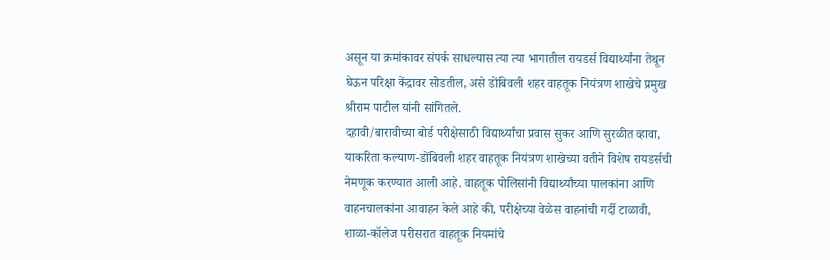असून या क्रमांकावर संपर्क साधल्यास त्या त्या भागातील रायडर्स विद्यार्थ्यांना तेथून घेऊन परिक्षा केंद्रावर सोडतील, असे डोंबिवली शहर वाहतूक नियंत्रण शाखेचे प्रमुख श्रीराम पाटील यांनी सांगितले.
दहावी/बारावीच्या बोर्ड परीक्षेसाठी विद्यार्थ्यांचा प्रवास सुकर आणि सुरळीत व्हावा, याकरिता कल्याण-डोंबिवली शहर वाहतूक नियंत्रण शाखेच्या वतीने विशेष रायडर्सची नेमणूक करण्यात आली आहे. वाहतूक पोलिसांनी विद्यार्थ्यांच्या पालकांना आणि वाहनचालकांना आवाहन केले आहे की, परीक्षेच्या वेळेस वाहनांची गर्दी टाळावी, शाळा-कॉलेज परीसरात वाहतूक नियमांचे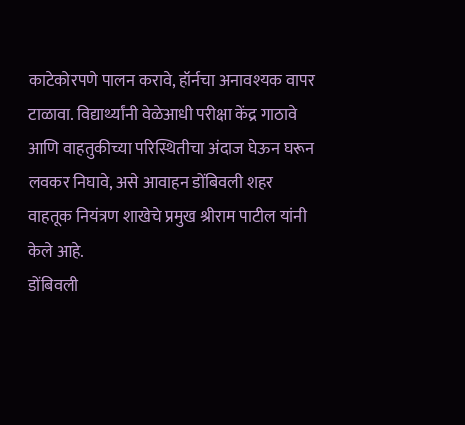काटेकोरपणे पालन करावे, हॉर्नचा अनावश्यक वापर टाळावा. विद्यार्थ्यांनी वेळेआधी परीक्षा केंद्र गाठावे आणि वाहतुकीच्या परिस्थितीचा अंदाज घेऊन घरून लवकर निघावे, असे आवाहन डोंबिवली शहर वाहतूक नियंत्रण शाखेचे प्रमुख श्रीराम पाटील यांनी केले आहे.
डोंबिवली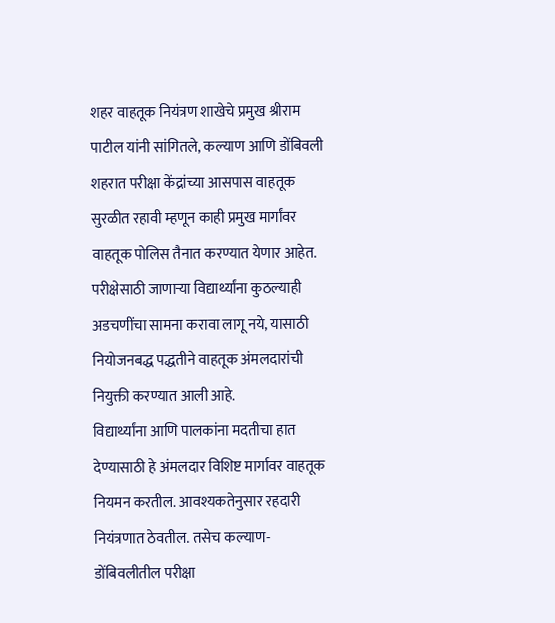शहर वाहतूक नियंत्रण शाखेचे प्रमुख श्रीराम पाटील यांनी सांगितले, कल्याण आणि डोंबिवली शहरात परीक्षा केंद्रांच्या आसपास वाहतूक सुरळीत रहावी म्हणून काही प्रमुख मार्गांवर वाहतूक पोलिस तैनात करण्यात येणार आहेत. परीक्षेसाठी जाणाऱ्या विद्यार्थ्यांना कुठल्याही अडचणींचा सामना करावा लागू नये, यासाठी नियोजनबद्ध पद्धतीने वाहतूक अंमलदारांची नियुक्ती करण्यात आली आहे.
विद्यार्थ्यांना आणि पालकांना मदतीचा हात देण्यासाठी हे अंमलदार विशिष्ट मार्गावर वाहतूक नियमन करतील. आवश्यकतेनुसार रहदारी नियंत्रणात ठेवतील. तसेच कल्याण-डोंबिवलीतील परीक्षा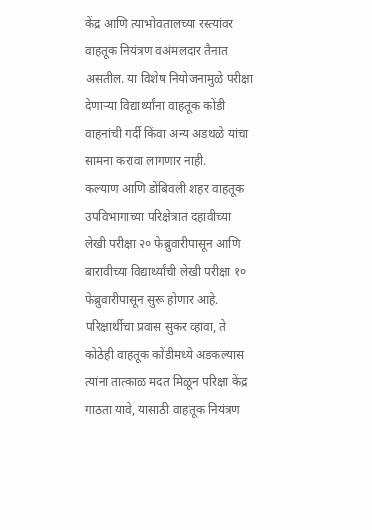केंद्र आणि त्याभोवतालच्या रस्त्यांवर वाहतूक नियंत्रण वअंमलदार तैनात असतील. या विशेष नियोजनामुळे परीक्षा देणाऱ्या विद्यार्थ्यांना वाहतूक कोंडी वाहनांची गर्दी किंवा अन्य अडथळे यांचा सामना करावा लागणार नाही.
कल्याण आणि डोंबिवली शहर वाहतूक उपविभागाच्या परिक्षेत्रात दहावीच्या लेखी परीक्षा २० फेब्रुवारीपासून आणि बारावीच्या विद्यार्थ्यांची लेखी परीक्षा १० फेब्रुवारीपासून सुरू होणार आहे. परिक्षार्थीचा प्रवास सुकर व्हावा, ते कोठेही वाहतूक कोंडीमध्ये अडकल्यास त्यांना तात्काळ मदत मिळून परिक्षा केंद्र गाठता यावे, यासाठी वाहतूक नियंत्रण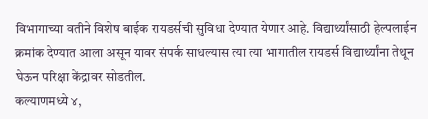विभागाच्या वतीने विशेष बाईक रायडर्सची सुविधा देण्यात येणार आहे. विद्यार्थ्यांसाठी हेल्पलाईन क्रमांक देण्यात आला असून यावर संपर्क साधल्यास त्या त्या भागातील रायडर्स विद्यार्थ्यांना तेथून घेऊन परिक्षा केंद्रावर सोडतील.
कल्याणमध्ये ४,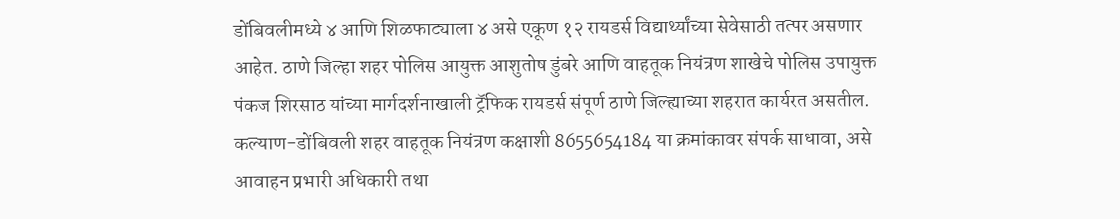डोंबिवलीमध्ये ४ आणि शिळफाट्याला ४ असे एकूण १२ रायडर्स विद्यार्थ्यांच्या सेवेसाठी तत्पर असणार आहेत. ठाणे जिल्हा शहर पोलिस आयुक्त आशुतोष डुंबरे आणि वाहतूक नियंत्रण शाखेचे पोलिस उपायुक्त पंकज शिरसाठ यांच्या मार्गदर्शनाखाली ट्रॅफिक रायडर्स संपूर्ण ठाणे जिल्ह्याच्या शहरात कार्यरत असतील. कल्याण-डोंबिवली शहर वाहतूक नियंत्रण कक्षाशी 8655654184 या क्रमांकावर संपर्क साधावा, असे आवाहन प्रभारी अधिकारी तथा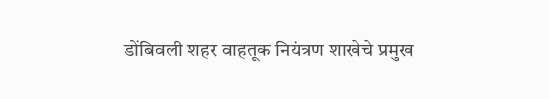डोंबिवली शहर वाहतूक नियंत्रण शाखेचे प्रमुख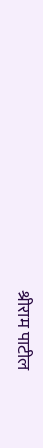श्रीराम पाटील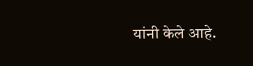यांनी केले आहे.